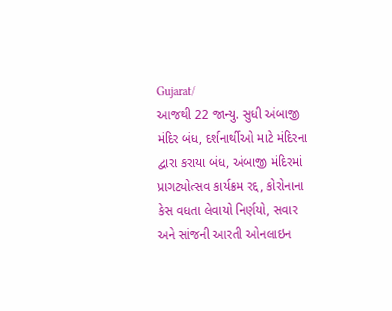Gujarat/
આજથી 22 જાન્યુ. સુધી અંબાજી મંદિર બંધ, દર્શનાર્થીઓ માટે મંદિરના દ્વારા કરાયા બંધ, અંબાજી મંદિરમાં પ્રાગટ્યોત્સવ કાર્યક્રમ રદ્દ, કોરોનાના કેસ વધતા લેવાયો નિર્ણયો, સવાર અને સાંજની આરતી ઓનલાઇન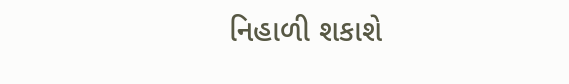નિહાળી શકાશે